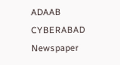ADAAB CYBERABAD
Newspaper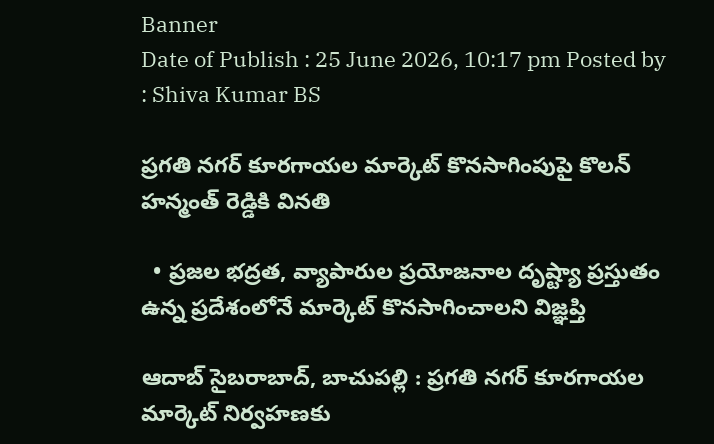Banner
Date of Publish : 25 June 2026, 10:17 pm Posted by : Shiva Kumar BS

ప్రగతి నగర్ కూరగాయల మార్కెట్ కొనసాగింపుపై కొలన్ హన్మంత్ రెడ్డికి వినతి

  • ప్రజల భద్రత, వ్యాపారుల ప్రయోజనాల దృష్ట్యా ప్రస్తుతం ఉన్న ప్రదేశంలోనే మార్కెట్ కొనసాగించాలని విజ్ఞప్తి

ఆదాబ్ సైబరాబాద్, బాచుపల్లి : ప్రగతి నగర్ కూరగాయల మార్కెట్ నిర్వహణకు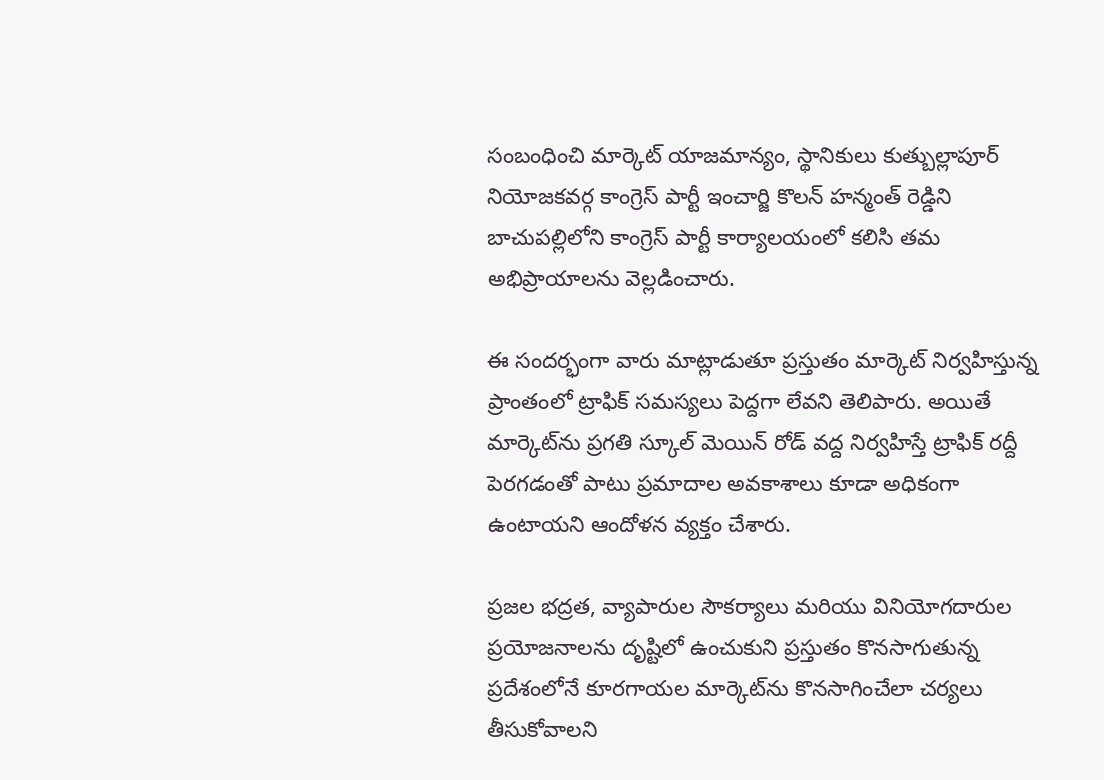సంబంధించి మార్కెట్ యాజమాన్యం, స్థానికులు కుత్బుల్లాపూర్ నియోజకవర్గ కాంగ్రెస్ పార్టీ ఇంచార్జి కొలన్ హన్మంత్ రెడ్డిని బాచుపల్లిలోని కాంగ్రెస్ పార్టీ కార్యాలయంలో కలిసి తమ అభిప్రాయాలను వెల్లడించారు.

ఈ సందర్భంగా వారు మాట్లాడుతూ ప్రస్తుతం మార్కెట్ నిర్వహిస్తున్న ప్రాంతంలో ట్రాఫిక్ సమస్యలు పెద్దగా లేవని తెలిపారు. అయితే మార్కెట్‌ను ప్రగతి స్కూల్ మెయిన్ రోడ్ వద్ద నిర్వహిస్తే ట్రాఫిక్ రద్దీ పెరగడంతో పాటు ప్రమాదాల అవకాశాలు కూడా అధికంగా ఉంటాయని ఆందోళన వ్యక్తం చేశారు.

ప్రజల భద్రత, వ్యాపారుల సౌకర్యాలు మరియు వినియోగదారుల ప్రయోజనాలను దృష్టిలో ఉంచుకుని ప్రస్తుతం కొనసాగుతున్న ప్రదేశంలోనే కూరగాయల మార్కెట్‌ను కొనసాగించేలా చర్యలు తీసుకోవాలని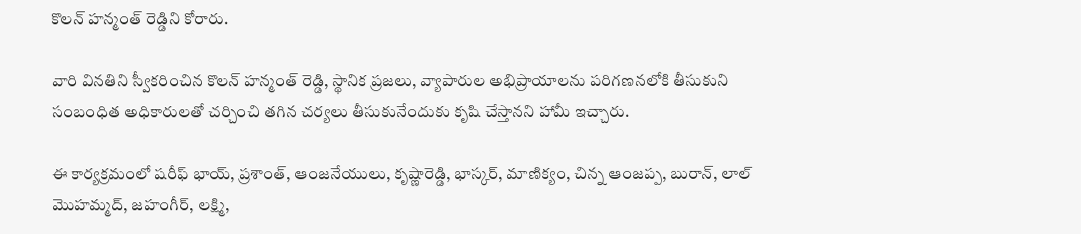కొలన్ హన్మంత్ రెడ్డిని కోరారు.

వారి వినతిని స్వీకరించిన కొలన్ హన్మంత్ రెడ్డి, స్థానిక ప్రజలు, వ్యాపారుల అభిప్రాయాలను పరిగణనలోకి తీసుకుని సంబంధిత అధికారులతో చర్చించి తగిన చర్యలు తీసుకునేందుకు కృషి చేస్తానని హామీ ఇచ్చారు.

ఈ కార్యక్రమంలో షరీఫ్ భాయ్, ప్రశాంత్, ఆంజనేయులు, కృష్ణారెడ్డి, భాస్కర్, మాణిక్యం, చిన్న ఆంజప్ప, బురాన్, లాల్ మొహమ్మద్, జహంగీర్, లక్ష్మి,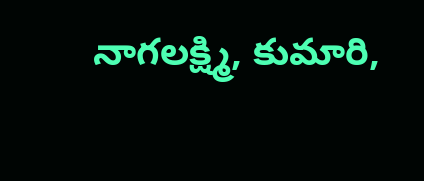నాగలక్ష్మి, కుమారి,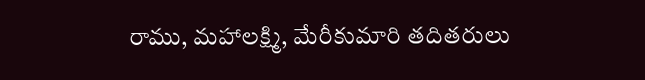రాము, మహాలక్ష్మి, మేరీకుమారి తదితరులు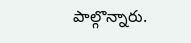పాల్గొన్నారు.